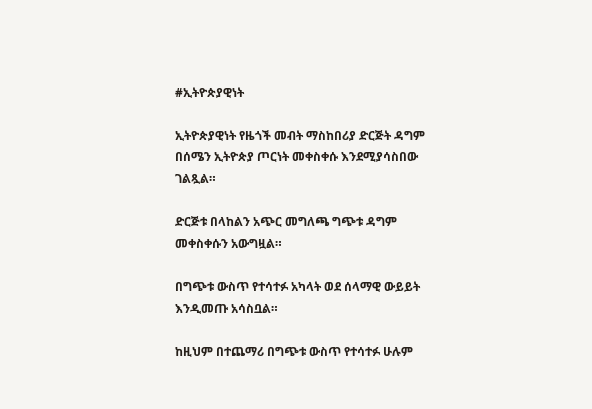#ኢትዮጵያዊነት

ኢትዮጵያዊነት የዜጎች መብት ማስከበሪያ ድርጅት ዳግም በሰሜን ኢትዮጵያ ጦርነት መቀስቀሱ እንደሚያሳስበው ገልጿል።

ድርጅቱ በላከልን አጭር መግለጫ ግጭቱ ዳግም መቀስቀሱን አውግዟል።

በግጭቱ ውስጥ የተሳተፉ አካላት ወደ ሰላማዊ ውይይት እንዲመጡ አሳስቧል።

ከዚህም በተጨማሪ በግጭቱ ውስጥ የተሳተፉ ሁሉም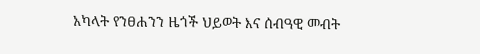አካላት የንፀሐንን ዜጎች ህይወት እና ሰብዓዊ መብት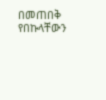በመጠበቅ የበኩላቸውን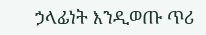ኃላፊነት እንዲወጡ ጥሪ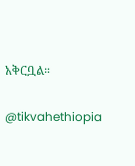አቅርቧል።

@tikvahethiopia